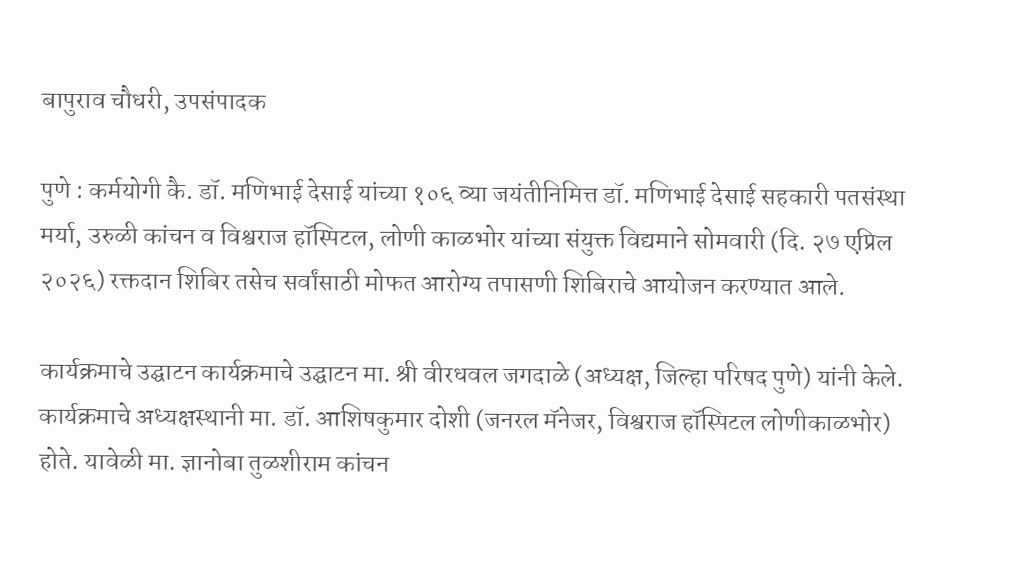बापुराव चौधरी, उपसंपादक

पुणे : कर्मयोगी कै. डॉ. मणिभाई देसाई यांच्या १०६ व्या जयंतीनिमित्त डॉ. मणिभाई देसाई सहकारी पतसंस्था मर्या, उरुळी कांचन व विश्वराज हॉस्पिटल, लोणी काळभोर यांच्या संयुक्त विद्यमाने सोमवारी (दि. २७ एप्रिल २०२६) रक्तदान शिबिर तसेच सर्वांसाठी मोफत आरोग्य तपासणी शिबिराचे आयोजन करण्यात आले.

कार्यक्रमाचे उद्घाटन कार्यक्रमाचे उद्घाटन मा. श्री वीरधवल जगदाळे (अध्यक्ष, जिल्हा परिषद पुणे) यांनी केले. कार्यक्रमाचे अध्यक्षस्थानी मा. डॉ. आशिषकुमार दोशी (जनरल मॅनेजर, विश्वराज हॉस्पिटल लोणीकाळभोर) होते. यावेळी मा. ज्ञानोबा तुळशीराम कांचन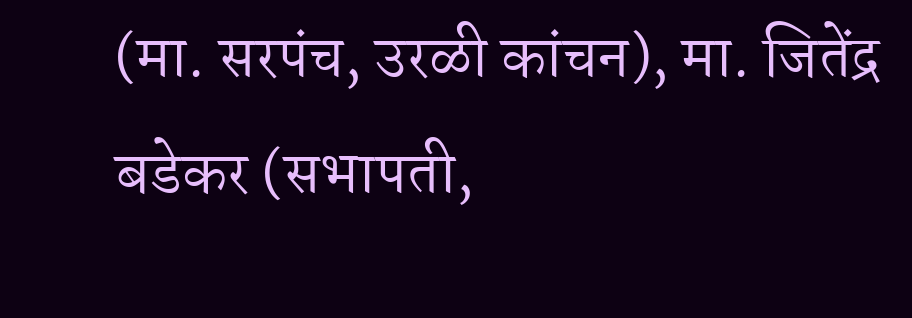(मा. सरपंच, उरळी कांचन), मा. जितेंद्र बडेकर (सभापती,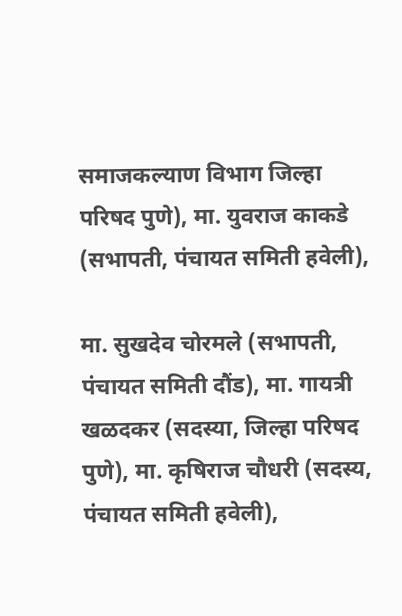समाजकल्याण विभाग जिल्हा परिषद पुणे), मा. युवराज काकडे (सभापती, पंचायत समिती हवेली),

मा. सुखदेव चोरमले (सभापती, पंचायत समिती दौंड), मा. गायत्री खळदकर (सदस्या, जिल्हा परिषद पुणे), मा. कृषिराज चौधरी (सदस्य, पंचायत समिती हवेली),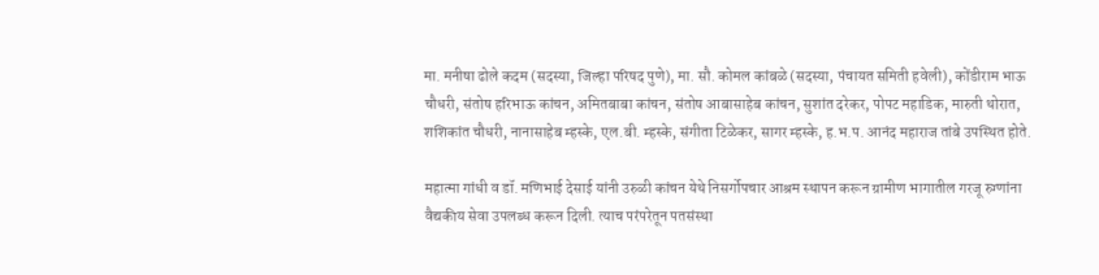मा. मनीषा ढोले कदम (सदस्या, जिल्हा परिषद पुणे), मा. सौ. कोमल कांबळे (सदस्या, पंचायत समिती हवेली), कोंडीराम भाऊ चौधरी, संतोष हरिभाऊ कांचन, अमितबाबा कांचन, संतोष आबासाहेब कांचन, सुशांत दरेकर, पोपट महाडिक, मारुती थोरात, शशिकांत चौधरी, नानासाहेब म्हस्के, एल.बी. म्हस्के, संगीता टिळेकर, सागर म्हस्के, ह.भ.प. आनंद महाराज तांबे उपस्थित होते.

महात्मा गांधी व डॉ. मणिभाई देसाई यांनी उरुळी कांचन येथे निसर्गोपचार आश्रम स्थापन करून ग्रामीण भागातील गरजू रुग्णांना वैद्यकीय सेवा उपलब्ध करून दिली. त्याच परंपरेतून पतसंस्था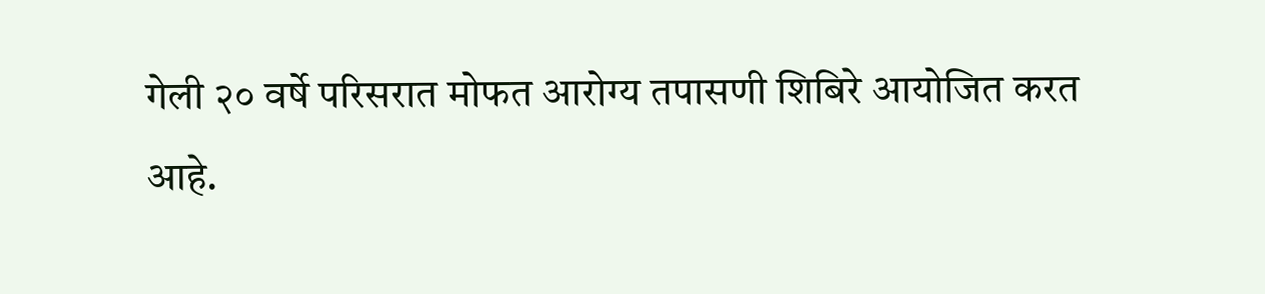गेली २० वर्षे परिसरात मोफत आरोग्य तपासणी शिबिरे आयोजित करत आहे.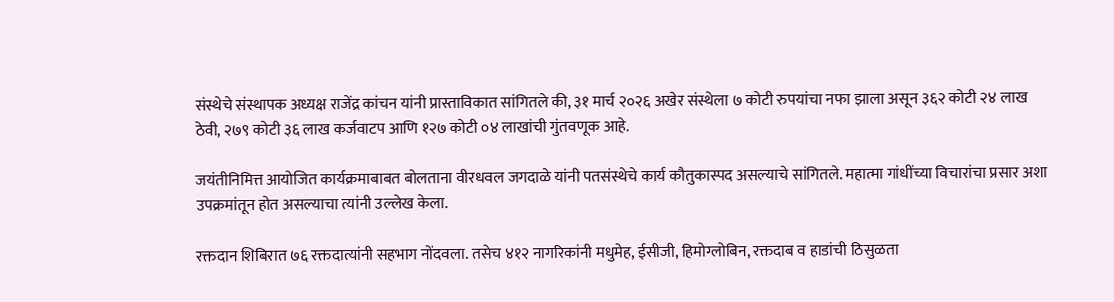संस्थेचे संस्थापक अध्यक्ष राजेंद्र कांचन यांनी प्रास्ताविकात सांगितले की, ३१ मार्च २०२६ अखेर संस्थेला ७ कोटी रुपयांचा नफा झाला असून ३६२ कोटी २४ लाख ठेवी, २७९ कोटी ३६ लाख कर्जवाटप आणि १२७ कोटी ०४ लाखांची गुंतवणूक आहे.

जयंतीनिमित्त आयोजित कार्यक्रमाबाबत बोलताना वीरधवल जगदाळे यांनी पतसंस्थेचे कार्य कौतुकास्पद असल्याचे सांगितले. महात्मा गांधींच्या विचारांचा प्रसार अशा उपक्रमांतून होत असल्याचा त्यांनी उल्लेख केला.

रक्तदान शिबिरात ७६ रक्तदात्यांनी सहभाग नोंदवला. तसेच ४१२ नागरिकांनी मधुमेह, ईसीजी, हिमोग्लोबिन, रक्तदाब व हाडांची ठिसुळता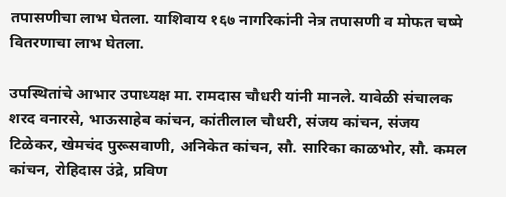तपासणीचा लाभ घेतला. याशिवाय १६७ नागरिकांनी नेत्र तपासणी व मोफत चष्मे वितरणाचा लाभ घेतला.

उपस्थितांचे आभार उपाध्यक्ष मा. रामदास चौधरी यांनी मानले. यावेळी संचालक शरद वनारसे, भाऊसाहेब कांचन, कांतीलाल चौधरी, संजय कांचन, संजय टिळेकर, खेमचंद पुरूसवाणी, अनिकेत कांचन, सौ. सारिका काळभोर, सौ. कमल कांचन, रोहिदास उंद्रे, प्रविण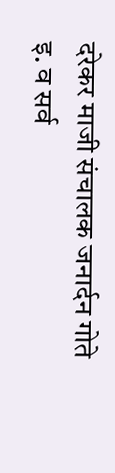दरेकर माजी संचालक जनार्दन गोते इ. व सर्व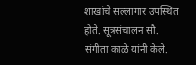शाखांचे सल्लागार उपस्थित होते. सूत्रसंचालन सौ. संगीता काळे यांनी केले.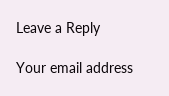Leave a Reply

Your email address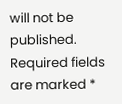will not be published. Required fields are marked *